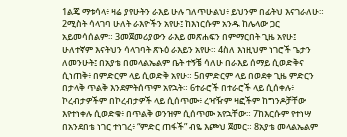1ልጄ ማቱሳላ፥ ዛሬ ያየሁትን ራእይ ሁሉ ገለጥሁልህ፥ ይህንም በፊትህ እናገራለሁ። 2ሚስት ሳላገባ ሁለት ራእዮችን አየሁ፤ ከእነርሱም አንዱ ከሌላው ጋር አይመሳሰልም። 3መጀመሪያውን ራእይ መጽሐፍን በምማርበት ጊዜ አየሁ፤ ሁለተኛም እናትህን ሳላገባት ጽኑዕ ራእይን አየሁ። 4ስለ እነዚህም ነገሮች ጌታን ለመንሁት፤ በአያቴ በመላልኤልም ቤት ተኝቼ ሳለሁ በራእይ ሰማይ ሲወድቅና ሲነጠቅ፥ በምድርም ላይ ሲወድቅ አየሁ። 5በምድርም ላይ በወደቀ ጊዜ ምድርን በታላቅ ጥልቅ እንደምትሰጥም አየኋት። 6ተራሮች በተራሮች ላይ ሲሰቀሉ፥ ኮረብታዎችም በኮረብታዎች ላይ ሲሰጥሙ፥ ረዣዥም ዛፎችም ከግንዶቻቸው እየተነቀሉ ሲወድቁ፥ በጥልቅ ወንዝም ሲሰጥሙ አየኋቸው። 7ከእርሱም የተነሣ በአንደበቴ ነገር ተነገረ፥ “ምድር ጠፋች” ብዬ እጮህ ጀመር። 8አያቴ መላልኤልም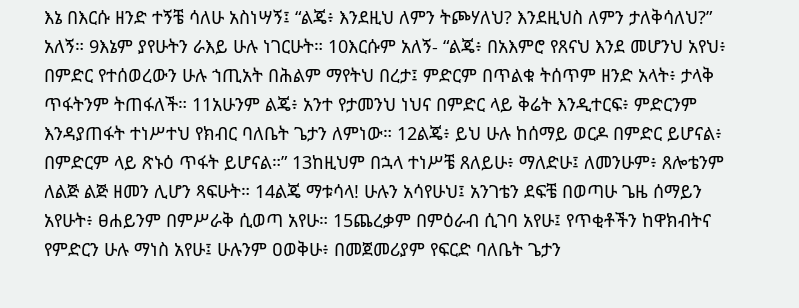እኔ በእርሱ ዘንድ ተኝቼ ሳለሁ አስነሣኝ፤ “ልጄ፥ እንደዚህ ለምን ትጮሃለህ? እንደዚህስ ለምን ታለቅሳለህ?” አለኝ። 9እኔም ያየሁትን ራእይ ሁሉ ነገርሁት። 10እርሱም አለኝ- “ልጄ፥ በአእምሮ የጸናህ እንደ መሆንህ አየህ፥ በምድር የተሰወረውን ሁሉ ኀጢአት በሕልም ማየትህ በረታ፤ ምድርም በጥልቁ ትሰጥም ዘንድ አላት፥ ታላቅ ጥፋትንም ትጠፋለች። 11አሁንም ልጄ፥ አንተ የታመንህ ነህና በምድር ላይ ቅሬት እንዲተርፍ፥ ምድርንም እንዳያጠፋት ተነሥተህ የክብር ባለቤት ጌታን ለምነው። 12ልጄ፥ ይህ ሁሉ ከሰማይ ወርዶ በምድር ይሆናል፥ በምድርም ላይ ጽኑዕ ጥፋት ይሆናል።” 13ከዚህም በኋላ ተነሥቼ ጸለይሁ፥ ማለድሁ፤ ለመንሁም፥ ጸሎቴንም ለልጅ ልጅ ዘመን ሊሆን ጻፍሁት። 14ልጄ ማቱሳላ! ሁሉን አሳየሁህ፤ አንገቴን ደፍቼ በወጣሁ ጌዜ ሰማይን አየሁት፥ ፀሐይንም በምሥራቅ ሲወጣ አየሁ። 15ጨረቃም በምዕራብ ሲገባ አየሁ፤ የጥቂቶችን ከዋክብትና የምድርን ሁሉ ማነስ አየሁ፤ ሁሉንም ዐወቅሁ፥ በመጀመሪያም የፍርድ ባለቤት ጌታን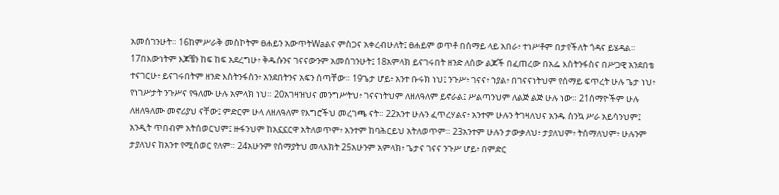አመሰገንሁት። 16ከምሥራቅ መስኮትም ፀሐይን አውጥትWaልና ምስጋና አቀረብሁለት፤ ፀሐይም ወጥቶ በሰማይ ላይ አበራ፥ ተነሥቶም በታየችለት ጎዳና ይሄዳል። 17በእውነትም እጆቼን ከፍ ከፍ አደረግሁ፥ ቅዱሱንና ገናናውንም አመሰገንሁት፤ 18አምላክ ይናገሩበት ዘንድ ለሰው ልጆች በፈጠረው በአፌ እስትንፋስና በሥጋዊ አንደበቴ ተናገርሁ፥ ይናገሩበትም ዘንድ እስትንፋስን፥ አንደበትንና አፍን ሰጣቸው። 19ጌታ ሆይ፥ አንተ ቡሩክ ነህ፤ ንጉሥ፥ ገናና፥ ኀያል፥ በገናናነትህም የሰማይ ፍጥረት ሁሉ ጌታ ነህ፥ የነገሥታት ንጉሥና የዓለሙ ሁሉ አምላክ ነህ። 20አገዛዝህና መንግሥትህ፥ ገናናነትህም ለዘለዓለም ይኖራል፤ ሥልጣንህም ለልጅ ልጅ ሁሉ ነው። 21ሰማዮችም ሁሉ ለዘለዓለሙ መኖሪያህ ናቸው፤ ምድርም ሁላ ለዘለዓለም የእግሮችህ መረገጫ ናት። 22አንተ ሁሉን ፈጥረሃልና፥ አንተም ሁሉን ትገዛለህና አንዱ ስንኳ ሥራ አይሳንህም፤ አንዲት ጥበብም አትሰወርህም፤ ዙፋንህም ከአኗኗርዋ አትለወጥም፥ አንተም ከባሕርይህ አትለወጥም። 23አንተም ሁሉን ታውቃለህ፥ ታያለህም፥ ትሰማለህም፥ ሁሉንም ታያለህና ከአንተ የሚሰወር የለም። 24አሁንም የሰማያትህ መላእክት 25አሁንም አምላክ፥ ጌታና ገናና ንጉሥ ሆይ፥ በምድር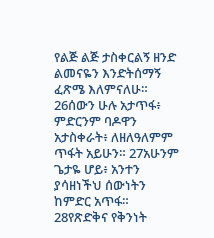የልጅ ልጅ ታስቀርልኝ ዘንድ ልመናዬን እንድትሰማኝ ፈጽሜ እለምናለሁ። 26ሰውን ሁሉ አታጥፋ፥ ምድርንም ባዶዋን አታስቀራት፥ ለዘለዓለምም ጥፋት አይሁን። 27አሁንም ጌታዬ ሆይ፥ አንተን ያሳዘነችህ ሰውነትን ከምድር አጥፋ። 28የጽድቅና የቅንነት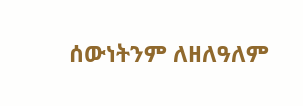ሰውነትንም ለዘለዓለም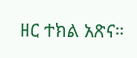ዘር ተክል አጽና።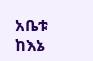አቤቱ ከእኔ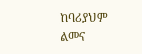ከባሪያህም ልመና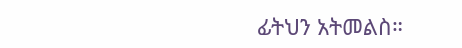ፊትህን አትመልስ።